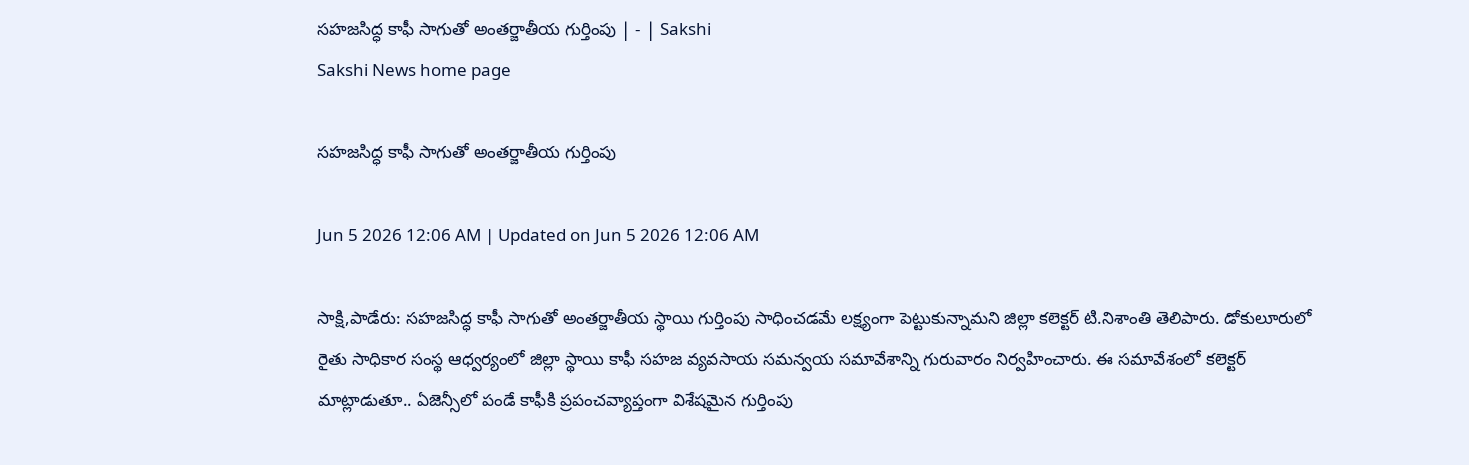సహజసిద్ధ కాఫీ సాగుతో అంతర్జాతీయ గుర్తింపు | - | Sakshi
Sakshi News home page

సహజసిద్ధ కాఫీ సాగుతో అంతర్జాతీయ గుర్తింపు

Jun 5 2026 12:06 AM | Updated on Jun 5 2026 12:06 AM

సాక్షి,పాడేరు: సహజసిద్ధ కాఫీ సాగుతో అంతర్జాతీయ స్థాయి గుర్తింపు సాధించడమే లక్ష్యంగా పెట్టుకున్నామని జిల్లా కలెక్టర్‌ టి.నిశాంతి తెలిపారు. డోకులూరులో రైతు సాధికార సంస్థ ఆధ్వర్యంలో జిల్లా స్థాయి కాఫీ సహజ వ్యవసాయ సమన్వయ సమావేశాన్ని గురువారం నిర్వహించారు. ఈ సమావేశంలో కలెక్టర్‌ మాట్లాడుతూ.. ఏజెన్సీలో పండే కాఫీకి ప్రపంచవ్యాప్తంగా విశేషమైన గుర్తింపు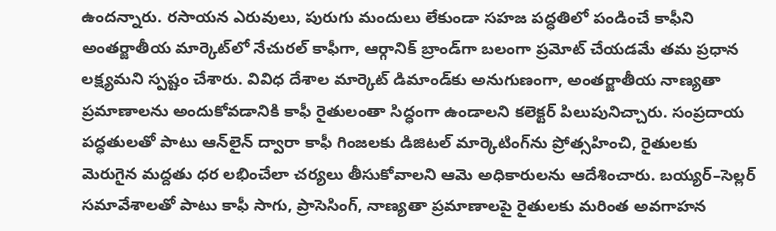ఉందన్నారు. రసాయన ఎరువులు, పురుగు మందులు లేకుండా సహజ పద్ధతిలో పండించే కాఫీని అంతర్జాతీయ మార్కెట్‌లో నేచురల్‌ కాఫీగా, ఆర్గానిక్‌ బ్రాండ్‌గా బలంగా ప్రమోట్‌ చేయడమే తమ ప్రధాన లక్ష్యమని స్పష్టం చేశారు. వివిధ దేశాల మార్కెట్‌ డిమాండ్‌కు అనుగుణంగా, అంతర్జాతీయ నాణ్యతా ప్రమాణాలను అందుకోవడానికి కాఫీ రైతులంతా సిద్ధంగా ఉండాలని కలెక్టర్‌ పిలుపునిచ్చారు. సంప్రదాయ పద్ధతులతో పాటు ఆన్‌లైన్‌ ద్వారా కాఫీ గింజలకు డిజిటల్‌ మార్కెటింగ్‌ను ప్రోత్సహించి, రైతులకు మెరుగైన మద్దతు ధర లభించేలా చర్యలు తీసుకోవాలని ఆమె అధికారులను ఆదేశించారు. బయ్యర్‌–సెల్లర్‌ సమావేశాలతో పాటు కాఫీ సాగు, ప్రాసెసింగ్‌, నాణ్యతా ప్రమాణాలపై రైతులకు మరింత అవగాహన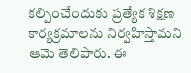కల్పించేందుకు ప్రత్యేక శిక్షణ కార్యక్రమాలను నిర్వహిస్తామని ఆమె తెలిపారు. ఈ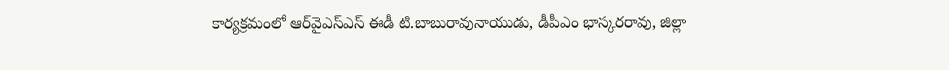కార్యక్రమంలో ఆర్‌వైఎస్‌ఎస్‌ ఈడీ టి.బాబురావునాయుడు, డీపీఎం భాస్కరరావు, జిల్లా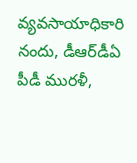వ్యవసాయాధికారి నందు, డీఆర్‌డీఏ పీడీ మురళీ,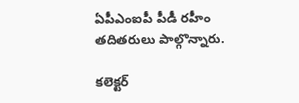ఏపీఎంఐపీ పీడీ రహీం తదితరులు పాల్గొన్నారు.

కలెక్టర్‌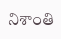నిశాంతి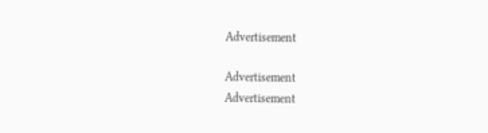Advertisement

Advertisement
Advertisement